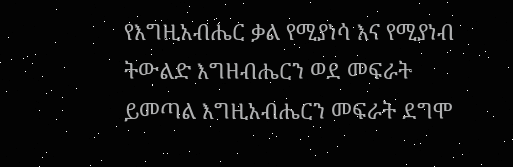የእግዚአብሔር ቃል የሚያነሳ እና የሚያነብ ትውልድ እግዘብሔርን ወደ መፍራት ይመጣል እግዚአብሔርን መፍራት ደግሞ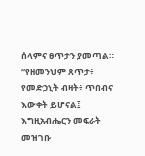ሰላምና ፀጥታን ያመጣል። “የዘመንህም ጸጥታ፥ የመድኃኒት ብዛት፥ ጥበብና እውቀት ይሆናል፤ እግዚአብሔርን መፍራት መዝገቡ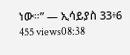ነው።” — ኢሳይያስ 33፥6 455 views08:38